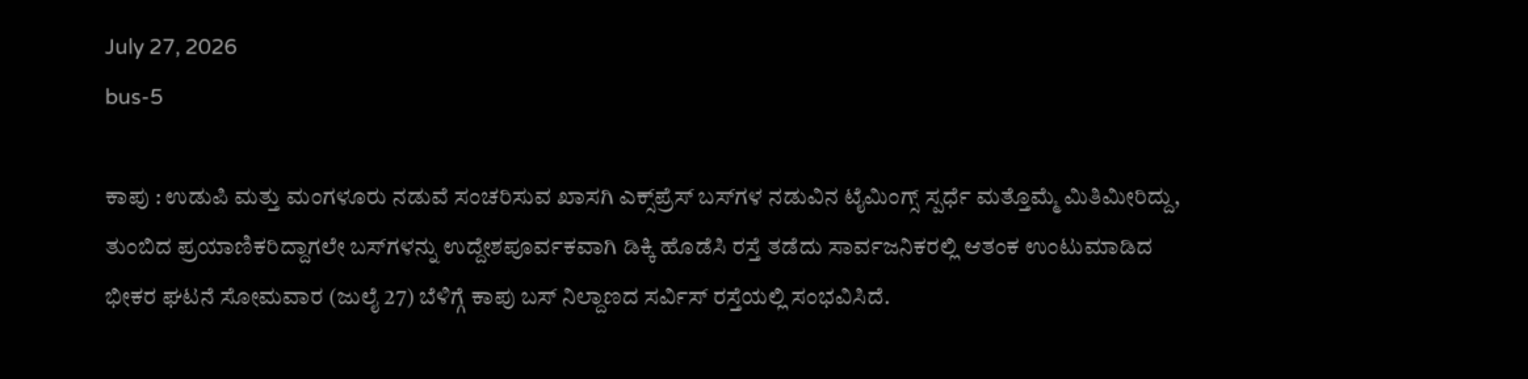July 27, 2026
bus-5

ಕಾಪು : ಉಡುಪಿ ಮತ್ತು ಮಂಗಳೂರು ನಡುವೆ ಸಂಚರಿಸುವ ಖಾಸಗಿ ಎಕ್ಸ್‌ಪ್ರೆಸ್ ಬಸ್‌ಗಳ ನಡುವಿನ ಟೈಮಿಂಗ್ಸ್ ಸ್ಪರ್ಧೆ ಮತ್ತೊಮ್ಮೆ ಮಿತಿಮೀರಿದ್ದು, ತುಂಬಿದ ಪ್ರಯಾಣಿಕರಿದ್ದಾಗಲೇ ಬಸ್‌ಗಳನ್ನು ಉದ್ದೇಶಪೂರ್ವಕವಾಗಿ ಡಿಕ್ಕಿ ಹೊಡೆಸಿ ರಸ್ತೆ ತಡೆದು ಸಾರ್ವಜನಿಕರಲ್ಲಿ ಆತಂಕ ಉಂಟುಮಾಡಿದ ಭೀಕರ ಘಟನೆ ಸೋಮವಾರ (ಜುಲೈ 27) ಬೆಳಿಗ್ಗೆ ಕಾಪು ಬಸ್ ನಿಲ್ದಾಣದ ಸರ್ವಿಸ್ ರಸ್ತೆಯಲ್ಲಿ ಸಂಭವಿಸಿದೆ.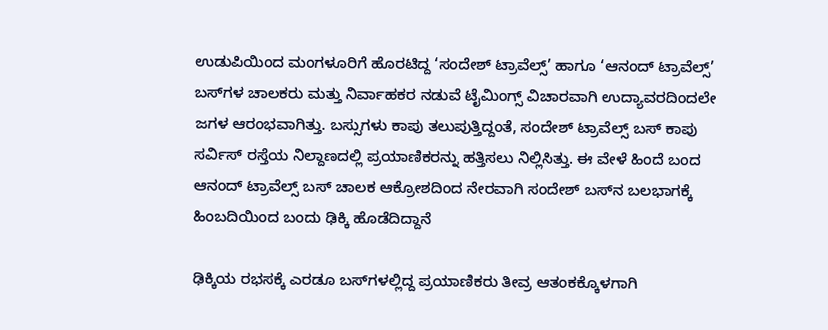ಉಡುಪಿಯಿಂದ ಮಂಗಳೂರಿಗೆ ಹೊರಟಿದ್ದ ‘ಸಂದೇಶ್ ಟ್ರಾವೆಲ್ಸ್’ ಹಾಗೂ ‘ಆನಂದ್ ಟ್ರಾವೆಲ್ಸ್’ ಬಸ್‌ಗಳ ಚಾಲಕರು ಮತ್ತು ನಿರ್ವಾಹಕರ ನಡುವೆ ಟೈಮಿಂಗ್ಸ್ ವಿಚಾರವಾಗಿ ಉದ್ಯಾವರದಿಂದಲೇ ಜಗಳ ಆರಂಭವಾಗಿತ್ತು. ಬಸ್ಸುಗಳು ಕಾಪು ತಲುಪುತ್ತಿದ್ದಂತೆ, ಸಂದೇಶ್ ಟ್ರಾವೆಲ್ಸ್ ಬಸ್ ಕಾಪು ಸರ್ವಿಸ್ ರಸ್ತೆಯ ನಿಲ್ದಾಣದಲ್ಲಿ ಪ್ರಯಾಣಿಕರನ್ನು ಹತ್ತಿಸಲು ನಿಲ್ಲಿಸಿತ್ತು. ಈ ವೇಳೆ ಹಿಂದೆ ಬಂದ ಆನಂದ್ ಟ್ರಾವೆಲ್ಸ್ ಬಸ್ ಚಾಲಕ ಆಕ್ರೋಶದಿಂದ ನೇರವಾಗಿ ಸಂದೇಶ್ ಬಸ್‌ನ ಬಲಭಾಗಕ್ಕೆ ಹಿಂಬದಿಯಿಂದ ಬಂದು ಢಿಕ್ಕಿ ಹೊಡೆದಿದ್ದಾನೆ

ಢಿಕ್ಕಿಯ ರಭಸಕ್ಕೆ ಎರಡೂ ಬಸ್‌ಗಳಲ್ಲಿದ್ದ ಪ್ರಯಾಣಿಕರು ತೀವ್ರ ಆತಂಕಕ್ಕೊಳಗಾಗಿ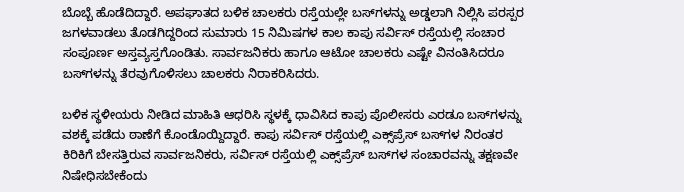ಬೊಬ್ಬೆ ಹೊಡೆದಿದ್ದಾರೆ. ಅಪಘಾತದ ಬಳಿಕ ಚಾಲಕರು ರಸ್ತೆಯಲ್ಲೇ ಬಸ್‌ಗಳನ್ನು ಅಡ್ಡಲಾಗಿ ನಿಲ್ಲಿಸಿ ಪರಸ್ಪರ ಜಗಳವಾಡಲು ತೊಡಗಿದ್ದರಿಂದ ಸುಮಾರು 15 ನಿಮಿಷಗಳ ಕಾಲ ಕಾಪು ಸರ್ವಿಸ್ ರಸ್ತೆಯಲ್ಲಿ ಸಂಚಾರ ಸಂಪೂರ್ಣ ಅಸ್ತವ್ಯಸ್ತಗೊಂಡಿತು. ಸಾರ್ವಜನಿಕರು ಹಾಗೂ ಆಟೋ ಚಾಲಕರು ಎಷ್ಟೇ ವಿನಂತಿಸಿದರೂ ಬಸ್‌ಗಳನ್ನು ತೆರವುಗೊಳಿಸಲು ಚಾಲಕರು ನಿರಾಕರಿಸಿದರು.

ಬಳಿಕ ಸ್ಥಳೀಯರು ನೀಡಿದ ಮಾಹಿತಿ ಆಧರಿಸಿ ಸ್ಥಳಕ್ಕೆ ಧಾವಿಸಿದ ಕಾಪು ಪೊಲೀಸರು ಎರಡೂ ಬಸ್‌ಗಳನ್ನು ವಶಕ್ಕೆ ಪಡೆದು ಠಾಣೆಗೆ ಕೊಂಡೊಯ್ದಿದ್ದಾರೆ. ಕಾಪು ಸರ್ವಿಸ್ ರಸ್ತೆಯಲ್ಲಿ ಎಕ್ಸ್‌ಪ್ರೆಸ್ ಬಸ್‌ಗಳ ನಿರಂತರ ಕಿರಿಕಿಗೆ ಬೇಸತ್ತಿರುವ ಸಾರ್ವಜನಿಕರು, ಸರ್ವಿಸ್ ರಸ್ತೆಯಲ್ಲಿ ಎಕ್ಸ್‌ಪ್ರೆಸ್ ಬಸ್‌ಗಳ ಸಂಚಾರವನ್ನು ತಕ್ಷಣವೇ ನಿಷೇಧಿಸಬೇಕೆಂದು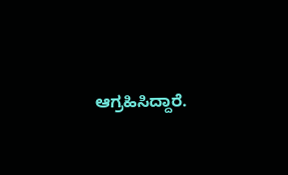ಆಗ್ರಹಿಸಿದ್ದಾರೆ.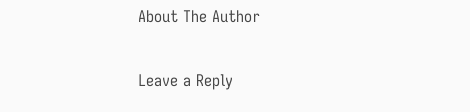About The Author

Leave a Reply